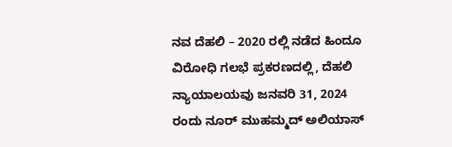ನವ ದೆಹಲಿ – 2020 ರಲ್ಲಿ ನಡೆದ ಹಿಂದೂ ವಿರೋಧಿ ಗಲಭೆ ಪ್ರಕರಣದಲ್ಲಿ, ದೆಹಲಿ ನ್ಯಾಯಾಲಯವು ಜನವರಿ 31, 2024 ರಂದು ನೂರ್ ಮುಹಮ್ಮದ್ ಅಲಿಯಾಸ್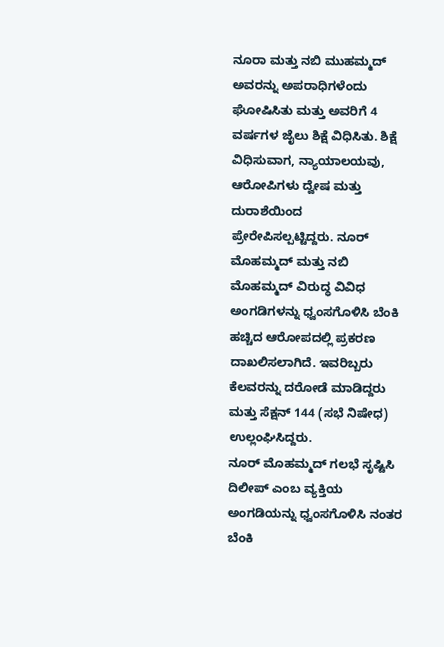ನೂರಾ ಮತ್ತು ನಬಿ ಮುಹಮ್ಮದ್ ಅವರನ್ನು ಅಪರಾಧಿಗಳೆಂದು ಘೋಷಿಸಿತು ಮತ್ತು ಅವರಿಗೆ 4 ವರ್ಷಗಳ ಜೈಲು ಶಿಕ್ಷೆ ವಿಧಿಸಿತು. ಶಿಕ್ಷೆ ವಿಧಿಸುವಾಗ, ನ್ಯಾಯಾಲಯವು, ಆರೋಪಿಗಳು ದ್ವೇಷ ಮತ್ತು ದುರಾಶೆಯಿಂದ ಪ್ರೇರೇಪಿಸಲ್ಪಟ್ಟಿದ್ದರು. ನೂರ್ ಮೊಹಮ್ಮದ್ ಮತ್ತು ನಬಿ ಮೊಹಮ್ಮದ್ ವಿರುದ್ಧ ವಿವಿಧ ಅಂಗಡಿಗಳನ್ನು ಧ್ವಂಸಗೊಳಿಸಿ ಬೆಂಕಿ ಹಚ್ಚಿದ ಆರೋಪದಲ್ಲಿ ಪ್ರಕರಣ ದಾಖಲಿಸಲಾಗಿದೆ. ಇವರಿಬ್ಬರು ಕೆಲವರನ್ನು ದರೋಡೆ ಮಾಡಿದ್ದರು ಮತ್ತು ಸೆಕ್ಷನ್ 144 (ಸಭೆ ನಿಷೇಧ) ಉಲ್ಲಂಘಿಸಿದ್ದರು.
ನೂರ್ ಮೊಹಮ್ಮದ್ ಗಲಭೆ ಸೃಷ್ಟಿಸಿ ದಿಲೀಪ್ ಎಂಬ ವ್ಯಕ್ತಿಯ ಅಂಗಡಿಯನ್ನು ಧ್ವಂಸಗೊಳಿಸಿ ನಂತರ ಬೆಂಕಿ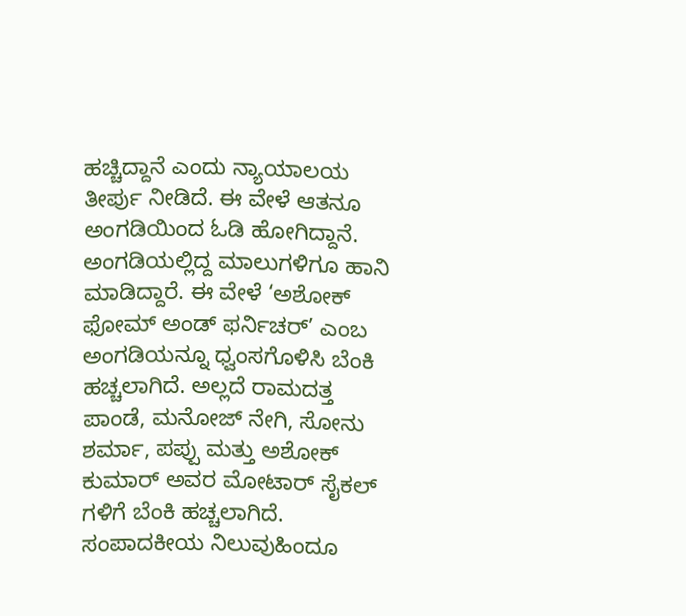ಹಚ್ಚಿದ್ದಾನೆ ಎಂದು ನ್ಯಾಯಾಲಯ ತೀರ್ಪು ನೀಡಿದೆ. ಈ ವೇಳೆ ಆತನೂ ಅಂಗಡಿಯಿಂದ ಓಡಿ ಹೋಗಿದ್ದಾನೆ. ಅಂಗಡಿಯಲ್ಲಿದ್ದ ಮಾಲುಗಳಿಗೂ ಹಾನಿ ಮಾಡಿದ್ದಾರೆ. ಈ ವೇಳೆ ‘ಅಶೋಕ್ ಫೋಮ್ ಅಂಡ್ ಫರ್ನಿಚರ್’ ಎಂಬ ಅಂಗಡಿಯನ್ನೂ ಧ್ವಂಸಗೊಳಿಸಿ ಬೆಂಕಿ ಹಚ್ಚಲಾಗಿದೆ. ಅಲ್ಲದೆ ರಾಮದತ್ತ ಪಾಂಡೆ, ಮನೋಜ್ ನೇಗಿ, ಸೋನು ಶರ್ಮಾ, ಪಪ್ಪು ಮತ್ತು ಅಶೋಕ್ ಕುಮಾರ್ ಅವರ ಮೋಟಾರ್ ಸೈಕಲ್ ಗಳಿಗೆ ಬೆಂಕಿ ಹಚ್ಚಲಾಗಿದೆ.
ಸಂಪಾದಕೀಯ ನಿಲುವುಹಿಂದೂ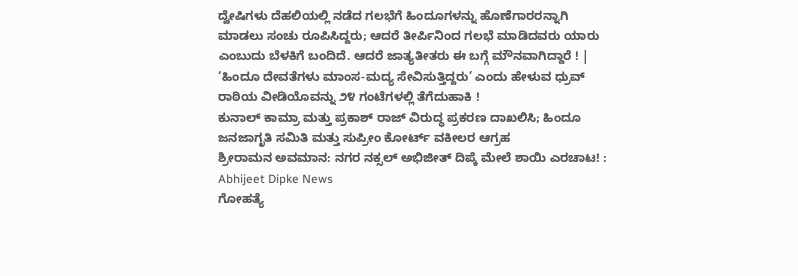ದ್ವೇಷಿಗಳು ದೆಹಲಿಯಲ್ಲಿ ನಡೆದ ಗಲಭೆಗೆ ಹಿಂದೂಗಳನ್ನು ಹೊಣೆಗಾರರನ್ನಾಗಿ ಮಾಡಲು ಸಂಚು ರೂಪಿಸಿದ್ದರು; ಆದರೆ ತೀರ್ಪಿನಿಂದ ಗಲಭೆ ಮಾಡಿದವರು ಯಾರು ಎಂಬುದು ಬೆಳಕಿಗೆ ಬಂದಿದೆ. ಆದರೆ ಜಾತ್ಯತೀತರು ಈ ಬಗ್ಗೆ ಮೌನವಾಗಿದ್ದಾರೆ ! |
‘ಹಿಂದೂ ದೇವತೆಗಳು ಮಾಂಸ-ಮದ್ಯ ಸೇವಿಸುತ್ತಿದ್ದರು’ ಎಂದು ಹೇಳುವ ಧ್ರುವ್ ರಾಠಿಯ ವೀಡಿಯೊವನ್ನು ೨೪ ಗಂಟೆಗಳಲ್ಲಿ ತೆಗೆದುಹಾಕಿ !
ಕುನಾಲ್ ಕಾಮ್ರಾ ಮತ್ತು ಪ್ರಕಾಶ್ ರಾಜ್ ವಿರುದ್ಧ ಪ್ರಕರಣ ದಾಖಲಿಸಿ; ಹಿಂದೂ ಜನಜಾಗೃತಿ ಸಮಿತಿ ಮತ್ತು ಸುಪ್ರೀಂ ಕೋರ್ಟ್ ವಕೀಲರ ಆಗ್ರಹ
ಶ್ರೀರಾಮನ ಅವಮಾನ: ನಗರ ನಕ್ಸಲ್ ಅಭಿಜೀತ್ ದಿಪ್ಕೆ ಮೇಲೆ ಶಾಯಿ ಎರಚಾಟ! : Abhijeet Dipke News
ಗೋಹತ್ಯೆ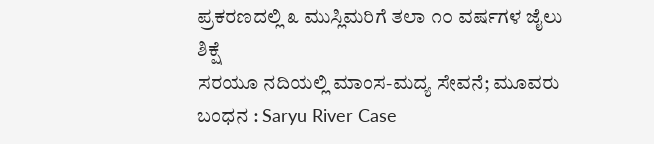ಪ್ರಕರಣದಲ್ಲಿ ೩ ಮುಸ್ಲಿಮರಿಗೆ ತಲಾ ೧೦ ವರ್ಷಗಳ ಜೈಲು ಶಿಕ್ಷೆ
ಸರಯೂ ನದಿಯಲ್ಲಿ ಮಾಂಸ-ಮದ್ಯ ಸೇವನೆ; ಮೂವರು ಬಂಧನ : Saryu River Case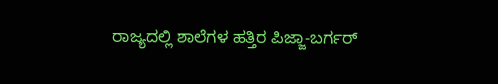ರಾಜ್ಯದಲ್ಲಿ ಶಾಲೆಗಳ ಹತ್ತಿರ ಪಿಜ್ಜಾ-ಬರ್ಗರ್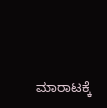ಮಾರಾಟಕ್ಕೆ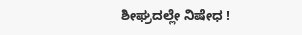ಶೀಘ್ರದಲ್ಲೇ ನಿಷೇಧ !